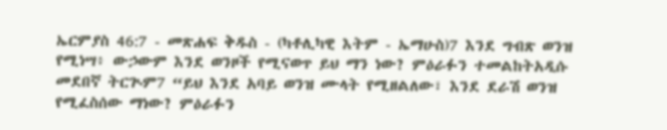ኤርምያስ 46:7 - መጽሐፍ ቅዱስ - (ካቶሊካዊ እትም - ኤማሁስ)7 እንደ ግብጽ ወንዝ የሚነሣ፥ ውኃውም እንደ ወንዞች የሚናወጥ ይህ ማን ነው? ምዕራፉን ተመልከትአዲሱ መደበኛ ትርጒም7 “ይህ እንደ አባይ ወንዝ ሙላት የሚዘልለው፣ እንደ ደራሽ ወንዝ የሚፈስሰው ማነው? ምዕራፉን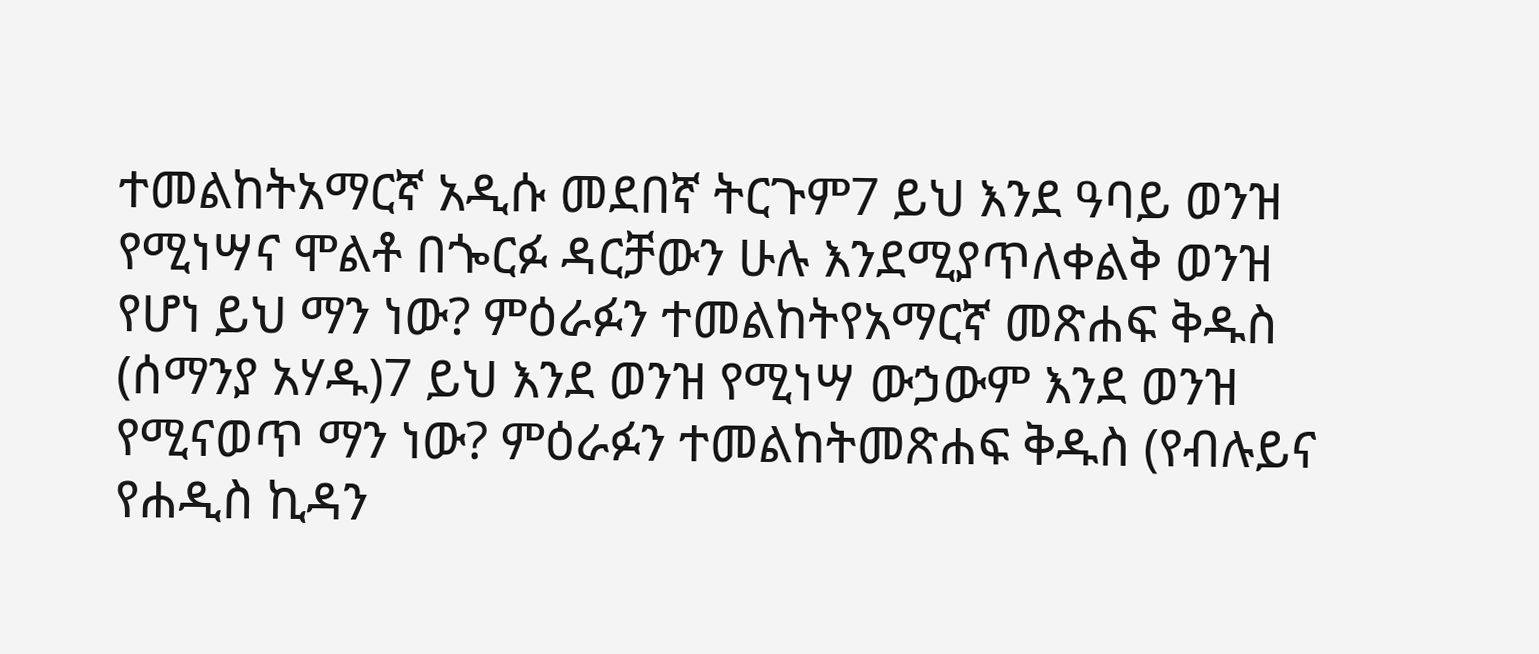ተመልከትአማርኛ አዲሱ መደበኛ ትርጉም7 ይህ እንደ ዓባይ ወንዝ የሚነሣና ሞልቶ በጐርፉ ዳርቻውን ሁሉ እንደሚያጥለቀልቅ ወንዝ የሆነ ይህ ማን ነው? ምዕራፉን ተመልከትየአማርኛ መጽሐፍ ቅዱስ (ሰማንያ አሃዱ)7 ይህ እንደ ወንዝ የሚነሣ ውኃውም እንደ ወንዝ የሚናወጥ ማን ነው? ምዕራፉን ተመልከትመጽሐፍ ቅዱስ (የብሉይና የሐዲስ ኪዳን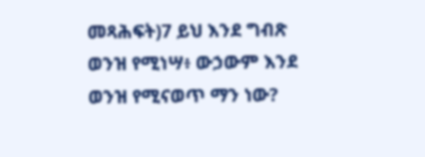መጻሕፍት)7 ይህ እንደ ግብጽ ወንዝ የሚነሣ፥ ውኃውም እንደ ወንዝ የሚናወጥ ማን ነው?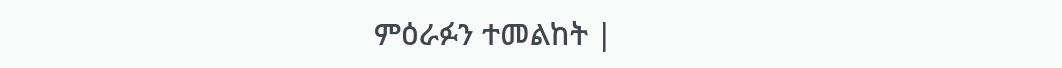ምዕራፉን ተመልከት |